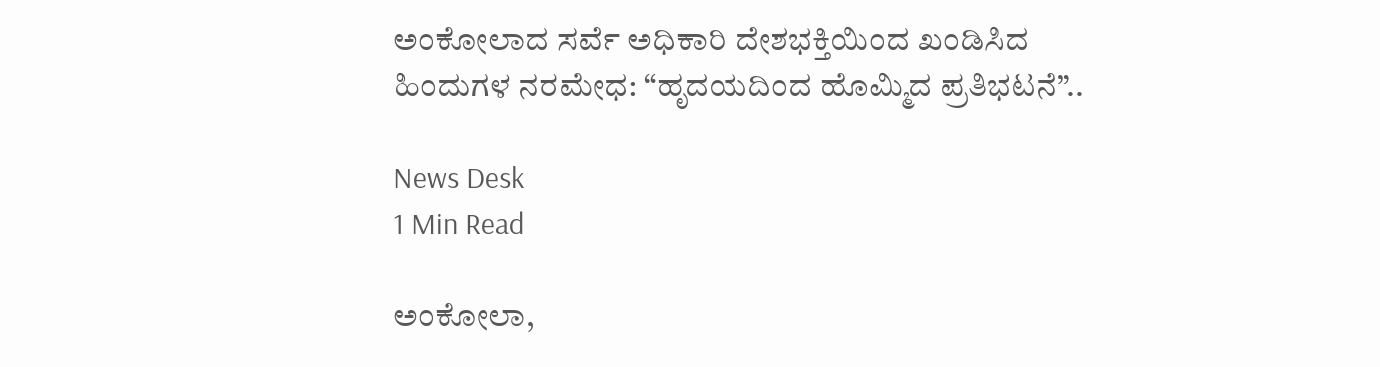ಅಂಕೋಲಾದ ಸರ್ವೆ ಅಧಿಕಾರಿ ದೇಶಭಕ್ತಿಯಿಂದ ಖಂಡಿಸಿದ ಹಿಂದುಗಳ ನರಮೇಧ: “ಹೃದಯದಿಂದ ಹೊಮ್ಮಿದ ಪ್ರತಿಭಟನೆ”..

News Desk
1 Min Read

ಅಂಕೋಲಾ,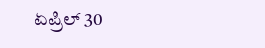ಏಪ್ರಿಲ್ 30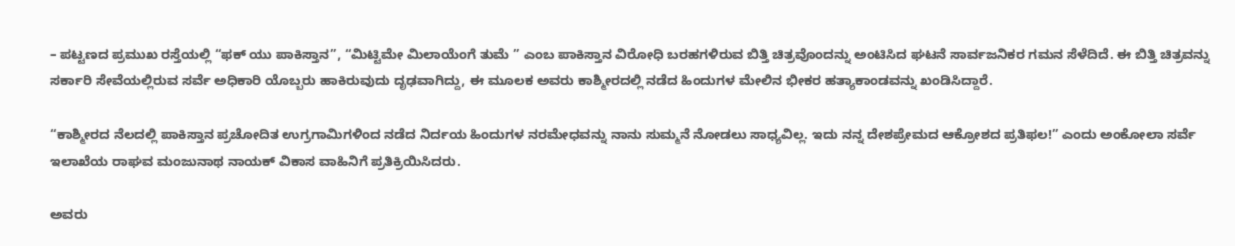– ಪಟ್ಟಣದ ಪ್ರಮುಖ ರಸ್ತೆಯಲ್ಲಿ “ಫಕ್ ಯು ಪಾಕಿಸ್ತಾನ”, “ಮಿಟ್ಟಿಮೇ ಮಿಲಾಯೆಂಗೆ ತುಮೆ ” ಎಂಬ ಪಾಕಿಸ್ತಾನ ವಿರೋಧಿ ಬರಹಗಳಿರುವ ಬಿತ್ತಿ ಚಿತ್ರವೊಂದನ್ನು ಅಂಟಿಸಿದ ಘಟನೆ ಸಾರ್ವಜನಿಕರ ಗಮನ ಸೆಳೆದಿದೆ. ಈ ಬಿತ್ತಿ ಚಿತ್ರವನ್ನು ಸರ್ಕಾರಿ ಸೇವೆಯಲ್ಲಿರುವ ಸರ್ವೆ ಅಧಿಕಾರಿ ಯೊಬ್ಬರು ಹಾಕಿರುವುದು ದೃಢವಾಗಿದ್ದು, ಈ ಮೂಲಕ ಅವರು ಕಾಶ್ಮೀರದಲ್ಲಿ ನಡೆದ ಹಿಂದುಗಳ ಮೇಲಿನ ಭೀಕರ ಹತ್ಯಾಕಾಂಡವನ್ನು ಖಂಡಿಸಿದ್ದಾರೆ.

“ಕಾಶ್ಮೀರದ ನೆಲದಲ್ಲಿ ಪಾಕಿಸ್ತಾನ ಪ್ರಚೋದಿತ ಉಗ್ರಗಾಮಿಗಳಿಂದ ನಡೆದ ನಿರ್ದಯ ಹಿಂದುಗಳ ನರಮೇಧವನ್ನು ನಾನು ಸುಮ್ಮನೆ ನೋಡಲು ಸಾಧ್ಯವಿಲ್ಲ. ಇದು ನನ್ನ ದೇಶಪ್ರೇಮದ ಆಕ್ರೋಶದ ಪ್ರತಿಫಲ!” ಎಂದು ಅಂಕೋಲಾ ಸರ್ವೆ ಇಲಾಖೆಯ ರಾಘವ ಮಂಜುನಾಥ ನಾಯಕ್ ವಿಕಾಸ ವಾಹಿನಿಗೆ ಪ್ರತಿಕ್ರಿಯಿಸಿದರು.

ಅವರು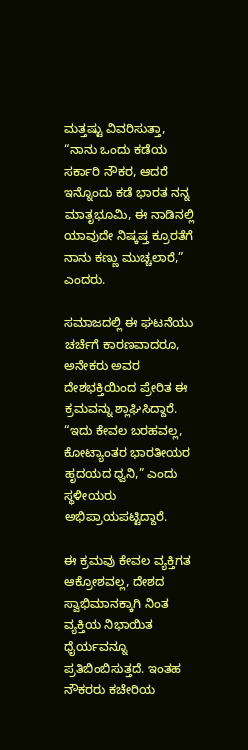ಮತ್ತಷ್ಟು ವಿವರಿಸುತ್ತಾ, “ನಾನು ಒಂದು ಕಡೆಯ ಸರ್ಕಾರಿ ನೌಕರ, ಆದರೆ ಇನ್ನೊಂದು ಕಡೆ ಭಾರತ ನನ್ನ ಮಾತೃಭೂಮಿ, ಈ ನಾಡಿನಲ್ಲಿ ಯಾವುದೇ ನಿಷ್ಕಷ್ತ ಕ್ರೂರತೆಗೆ ನಾನು ಕಣ್ಣು ಮುಚ್ಚಲಾರೆ,” ಎಂದರು.

ಸಮಾಜದಲ್ಲಿ ಈ ಘಟನೆಯು ಚರ್ಚೆಗೆ ಕಾರಣವಾದರೂ, ಅನೇಕರು ಅವರ ದೇಶಭಕ್ತಿಯಿಂದ ಪ್ರೇರಿತ ಈ ಕ್ರಮವನ್ನು ಶ್ಲಾಘಿಸಿದ್ದಾರೆ. “ಇದು ಕೇವಲ ಬರಹವಲ್ಲ, ಕೋಟ್ಯಾಂತರ ಭಾರತೀಯರ ಹೃದಯದ ಧ್ವನಿ,” ಎಂದು ಸ್ಥಳೀಯರು ಅಭಿಪ್ರಾಯಪಟ್ಟಿದ್ದಾರೆ.

ಈ ಕ್ರಮವು ಕೇವಲ ವ್ಯಕ್ತಿಗತ ಆಕ್ರೋಶವಲ್ಲ, ದೇಶದ ಸ್ವಾಭಿಮಾನಕ್ಕಾಗಿ ನಿಂತ ವ್ಯಕ್ತಿಯ ನಿಭಾಯಿತ ಧೈರ್ಯವನ್ನೂ ಪ್ರತಿಬಿಂಬಿಸುತ್ತದೆ. ಇಂತಹ ನೌಕರರು ಕಚೇರಿಯ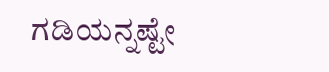ಗಡಿಯನ್ನಷ್ಟೇ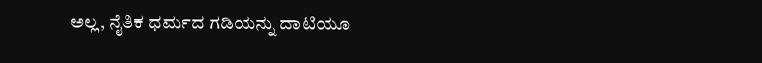ಅಲ್ಲ, ನೈತಿಕ ಧರ್ಮದ ಗಡಿಯನ್ನು ದಾಟಿಯೂ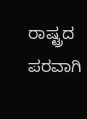ರಾಷ್ಟ್ರದ ಪರವಾಗಿ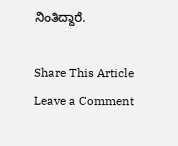ನಿಂತಿದ್ದಾರೆ.

Share This Article
Leave a Comment